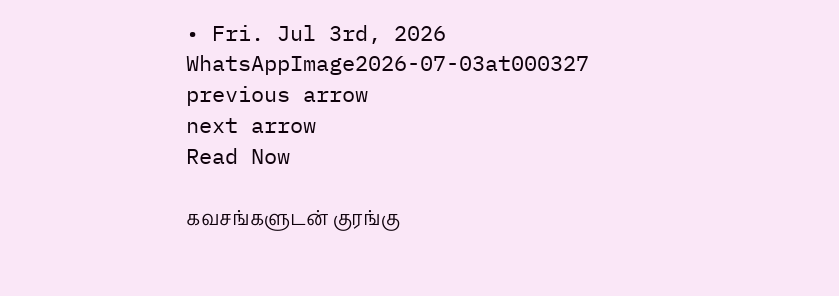• Fri. Jul 3rd, 2026
WhatsAppImage2026-07-03at000327
previous arrow
next arrow
Read Now

கவசங்களுடன் குரங்கு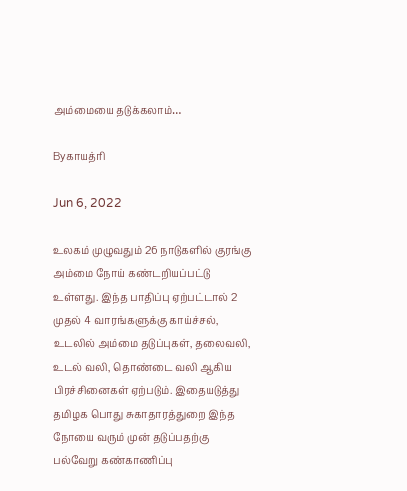அம்மையை தடுக்கலாம்…

Byகாயத்ரி

Jun 6, 2022

உலகம் முழுவதும் 26 நாடுகளில் குரங்கு அம்மை நோய் கண்டறியப்பட்டு உள்ளது. இந்த பாதிப்பு ஏற்பட்டால் 2 முதல் 4 வாரங்களுக்கு காய்ச்சல், உடலில் அம்மை தடுப்புகள், தலைவலி, உடல் வலி, தொண்டை வலி ஆகிய பிரச்சினைகள் ஏற்படும். இதையடுத்து தமிழக பொது சுகாதாரத்துறை இந்த நோயை வரும் முன் தடுப்பதற்கு பல்வேறு கண்காணிப்பு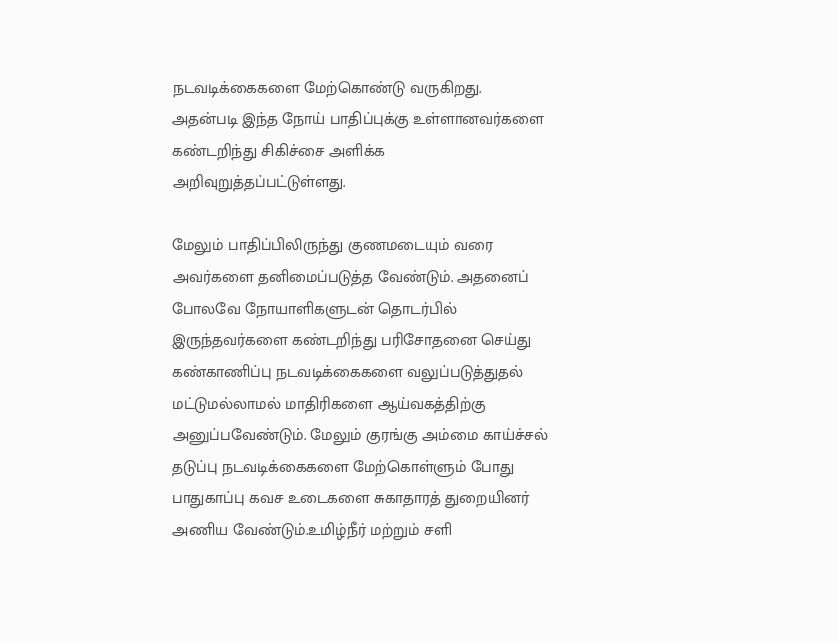நடவடிக்கைகளை மேற்கொண்டு வருகிறது. அதன்படி இந்த நோய் பாதிப்புக்கு உள்ளானவர்களை கண்டறிந்து சிகிச்சை அளிக்க அறிவுறுத்தப்பட்டுள்ளது.

மேலும் பாதிப்பிலிருந்து குணமடையும் வரை அவர்களை தனிமைப்படுத்த வேண்டும். அதனைப் போலவே நோயாளிகளுடன் தொடர்பில் இருந்தவர்களை கண்டறிந்து பரிசோதனை செய்து கண்காணிப்பு நடவடிக்கைகளை வலுப்படுத்துதல் மட்டுமல்லாமல் மாதிரிகளை ஆய்வகத்திற்கு அனுப்பவேண்டும். மேலும் குரங்கு அம்மை காய்ச்சல் தடுப்பு நடவடிக்கைகளை மேற்கொள்ளும் போது பாதுகாப்பு கவச உடைகளை சுகாதாரத் துறையினர் அணிய வேண்டும்.உமிழ்நீர் மற்றும் சளி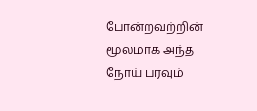போன்றவற்றின் மூலமாக அந்த நோய் பரவும்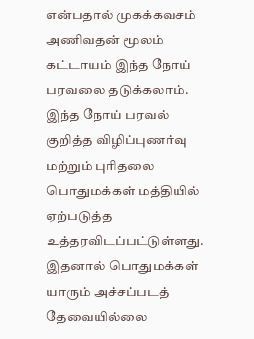என்பதால் முகக்கவசம் அணிவதன் மூலம் கட்டாயம் இந்த நோய் பரவலை தடுக்கலாம். இந்த நோய் பரவல் குறித்த விழிப்புணர்வு மற்றும் புரிதலை பொதுமக்கள் மத்தியில் ஏற்படுத்த உத்தரவிடப்பட்டுள்ளது. இதனால் பொதுமக்கள் யாரும் அச்சப்படத் தேவையில்லை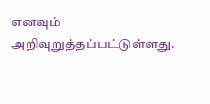எனவும் அறிவுறுத்தப்பட்டுள்ளது.